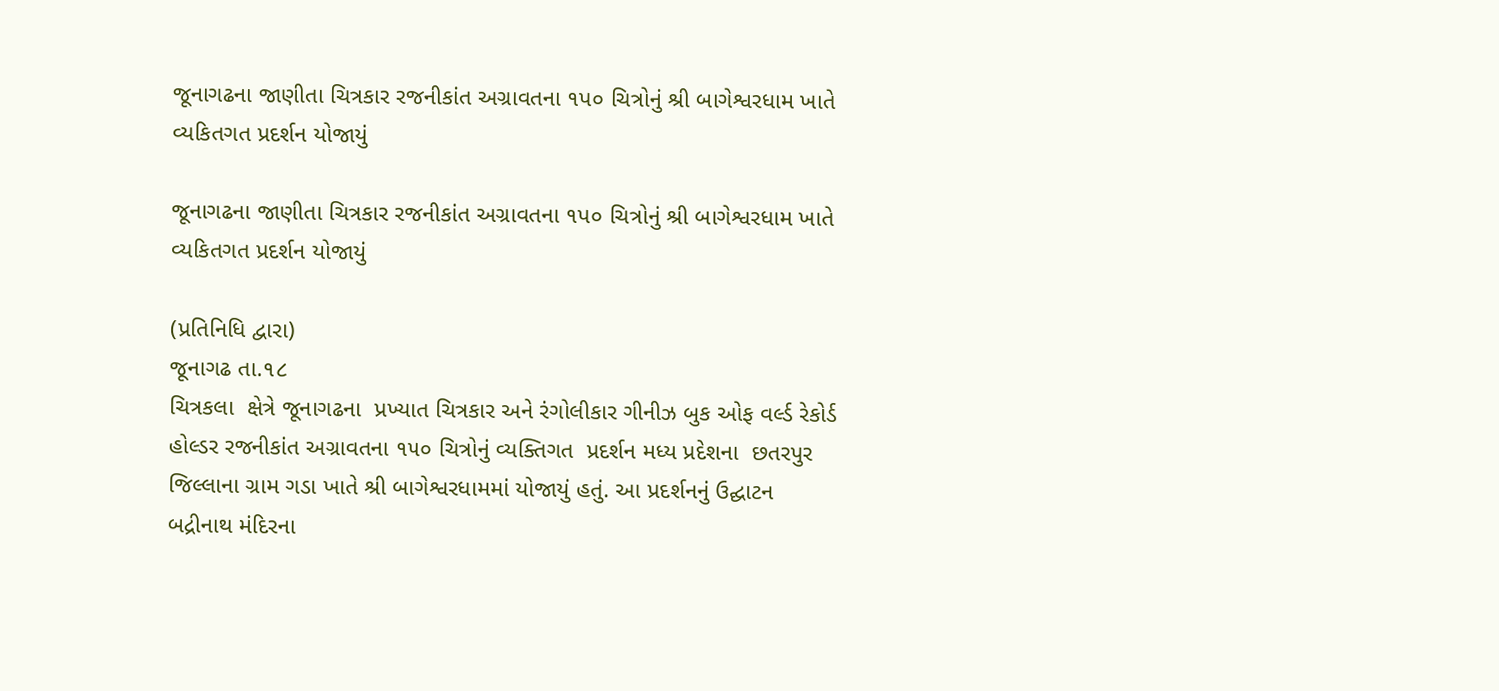જૂનાગઢના જાણીતા ચિત્રકાર રજનીકાંત અગ્રાવતના ૧પ૦ ચિત્રોનું શ્રી બાગેશ્વરધામ ખાતે વ્યકિતગત પ્રદર્શન યોજાયું

જૂનાગઢના જાણીતા ચિત્રકાર રજનીકાંત અગ્રાવતના ૧પ૦ ચિત્રોનું શ્રી બાગેશ્વરધામ ખાતે વ્યકિતગત પ્રદર્શન યોજાયું

(પ્રતિનિધિ દ્વારા)
જૂનાગઢ તા.૧૮
ચિત્રકલા  ક્ષેત્રે જૂનાગઢના  પ્રખ્યાત ચિત્રકાર અને રંગોલીકાર ગીનીઝ બુક ઓફ વર્લ્ડ રેકોર્ડ હોલ્ડર રજનીકાંત અગ્રાવતના ૧૫૦ ચિત્રોનું વ્યક્તિગત  પ્રદર્શન મધ્ય પ્રદેશના  છતરપુર જિલ્લાના ગ્રામ ગડા ખાતે શ્રી બાગેશ્વરધામમાં યોજાયું હતું. આ પ્રદર્શનનું ઉદ્ઘાટન બદ્રીનાથ મંદિરના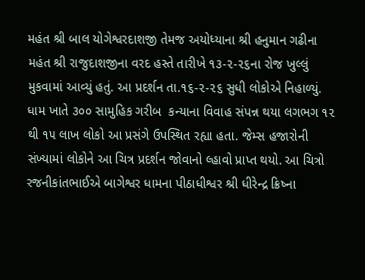મહંત શ્રી બાલ યોગેશ્વરદાશજી તેમજ અયોધ્યાના શ્રી હનુમાન ગઢીના મહંત શ્રી રાજુદાશજીના વરદ હસ્તે તારીખે ૧૩-૨-૨૬ના રોજ ખુલ્લું મુકવામાં આવ્યું હતું. આ પ્રદર્શન તા.૧૬-૨-૨૬ સુધી લોકોએ નિહાળ્યું. ધામ ખાતે ૩૦૦ સામુહિક ગરીબ  કન્યાના વિવાહ સંપન્ન થયા લગભગ ૧૨ થી ૧૫ લાખ લોકો આ પ્રસંગે ઉપસ્થિત રહ્યા હતા. જેમ્સ હજારોની સંખ્યામાં લોકોને આ ચિત્ર પ્રદર્શન જોવાનો લ્હાવો પ્રાપ્ત થયો. આ ચિત્રો રજનીકાંતભાઈએ બાગેશ્વર ધામના પીઠાધીશ્વર શ્રી ધીરેન્દ્ર ક્રિષ્ના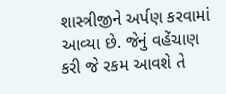શાસ્ત્રીજીને અર્પણ કરવામાં આવ્યા છે. જેનું વહેંચાણ કરી જે રકમ આવશે તે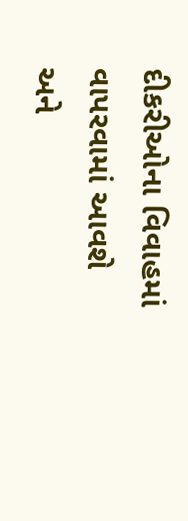દીકરીઓના વિવાહમાં વાપરવામાં આવશે અને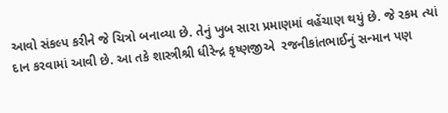આવો સંકલ્પ કરીને જે ચિત્રો બનાવ્યા છે. તેનું ખુબ સારા પ્રમાણમાં વહેંચાણ થયું છે. જે રકમ ત્યાં દાન કરવામાં આવી છે. આ તકે શાસ્ત્રીશ્રી ધીરેન્દ્ર કૃષ્ણજીએ  રજનીકાંતભાઈનું સન્માન પણ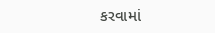કરવામાં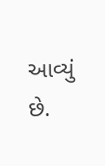આવ્યું છે.